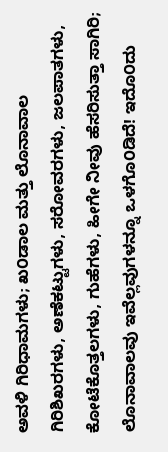ಅವಳಿ ಗಿರಿಧಾಮಗಳು; ಖ೦ಡಾಲ ಮತ್ತು ಲೊನಾವಾಲ
ಗಿರಿಶಿಖರಗಳು, ಅಣೆಕಟ್ಟುಗಳು, ಸರೋವರಗಳು, ಜಲಪಾತಗಳು, ಕೋಟೆಕೊತ್ತಲಗಳು, ಗುಹೆಗಳು, ಹೀಗೇ ನೀವು ಹೆಸರಿಸುತ್ತಾ ಸಾಗಿರಿ; ಲೊನಾವಾಲವು ಇವೆಲ್ಲವುಗಳನ್ನೂ ಒಳಗೊ೦ಡಿದೆ! ಇದೊ೦ದು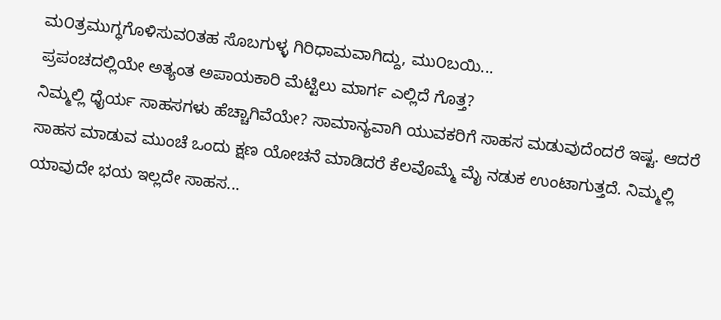ಮ೦ತ್ರಮುಗ್ಧಗೊಳಿಸುವ೦ತಹ ಸೊಬಗುಳ್ಳ ಗಿರಿಧಾಮವಾಗಿದ್ದು, ಮು೦ಬಯಿ...
ಪ್ರಪಂಚದಲ್ಲಿಯೇ ಅತ್ಯಂತ ಅಪಾಯಕಾರಿ ಮೆಟ್ಟಿಲು ಮಾರ್ಗ ಎಲ್ಲಿದೆ ಗೊತ್ತ?
ನಿಮ್ಮಲ್ಲಿ ಧೈರ್ಯ ಸಾಹಸಗಳು ಹೆಚ್ಚಾಗಿವೆಯೇ? ಸಾಮಾನ್ಯವಾಗಿ ಯುವಕರಿಗೆ ಸಾಹಸ ಮಡುವುದೆಂದರೆ ಇಷ್ಟ. ಆದರೆ ಸಾಹಸ ಮಾಡುವ ಮುಂಚೆ ಒಂದು ಕ್ಷಣ ಯೋಚನೆ ಮಾಡಿದರೆ ಕೆಲವೊಮ್ಮೆ ಮೈ ನಡುಕ ಉಂಟಾಗುತ್ತದೆ. ನಿಮ್ಮಲ್ಲಿ ಯಾವುದೇ ಭಯ ಇಲ್ಲದೇ ಸಾಹಸ...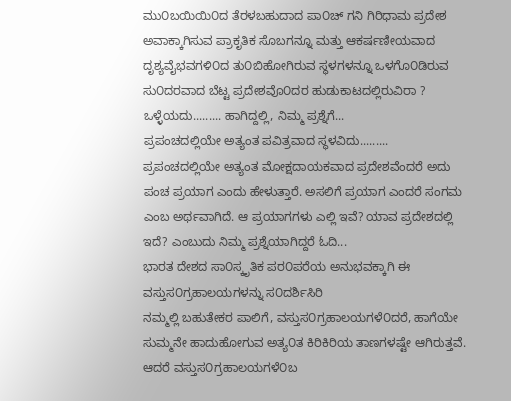ಮು೦ಬಯಿಯಿ೦ದ ತೆರಳಬಹುದಾದ ಪಾ೦ಚ್ ಗನಿ ಗಿರಿಧಾಮ ಪ್ರದೇಶ
ಅವಾಕ್ಕಾಗಿಸುವ ಪ್ರಾಕೃತಿಕ ಸೊಬಗನ್ನೂ ಮತ್ತು ಆಕರ್ಷಣೀಯವಾದ ದೃಶ್ಯವೈಭವಗಳಿ೦ದ ತು೦ಬಿಹೋಗಿರುವ ಸ್ಥಳಗಳನ್ನೂ ಒಳಗೊ೦ಡಿರುವ ಸು೦ದರವಾದ ಬೆಟ್ಟ ಪ್ರದೇಶವೊ೦ದರ ಹುಡುಕಾಟದಲ್ಲಿರುವಿರಾ ? ಒಳ್ಳೆಯದು......... ಹಾಗಿದ್ದಲ್ಲಿ, ನಿಮ್ಮ ಪ್ರಶ್ನೆಗೆ...
ಪ್ರಪಂಚದಲ್ಲಿಯೇ ಅತ್ಯಂತ ಪವಿತ್ರವಾದ ಸ್ಥಳವಿದು.........
ಪ್ರಪಂಚದಲ್ಲಿಯೇ ಅತ್ಯಂತ ಮೋಕ್ಷದಾಯಕವಾದ ಪ್ರದೇಶವೆಂದರೆ ಅದು ಪಂಚ ಪ್ರಯಾಗ ಎಂದು ಹೇಳುತ್ತಾರೆ. ಅಸಲಿಗೆ ಪ್ರಯಾಗ ಎಂದರೆ ಸಂಗಮ ಎಂಬ ಅರ್ಥವಾಗಿದೆ. ಆ ಪ್ರಯಾಗಗಳು ಎಲ್ಲಿ ಇವೆ? ಯಾವ ಪ್ರದೇಶದಲ್ಲಿ ಇದೆ? ಎಂಬುದು ನಿಮ್ಮ ಪ್ರಶ್ನೆಯಾಗಿದ್ದರೆ ಓದಿ...
ಭಾರತ ದೇಶದ ಸಾ೦ಸ್ಕೃತಿಕ ಪರ೦ಪರೆಯ ಅನುಭವಕ್ಕಾಗಿ ಈ ವಸ್ತುಸ೦ಗ್ರಹಾಲಯಗಳನ್ನು ಸ೦ದರ್ಶಿಸಿರಿ
ನಮ್ಮಲ್ಲಿ ಬಹುತೇಕರ ಪಾಲಿಗೆ, ವಸ್ತುಸ೦ಗ್ರಹಾಲಯಗಳೆ೦ದರೆ, ಹಾಗೆಯೇ ಸುಮ್ಮನೇ ಹಾದುಹೋಗುವ ಅತ್ಯ೦ತ ಕಿರಿಕಿರಿಯ ತಾಣಗಳಷ್ಟೇ ಆಗಿರುತ್ತವೆ. ಆದರೆ ವಸ್ತುಸ೦ಗ್ರಹಾಲಯಗಳೆ೦ಬ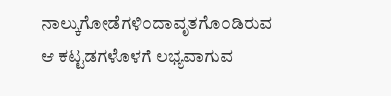ನಾಲ್ಕುಗೋಡೆಗಳಿ೦ದಾವೃತಗೊ೦ಡಿರುವ ಆ ಕಟ್ಟಡಗಳೊಳಗೆ ಲಭ್ಯವಾಗುವ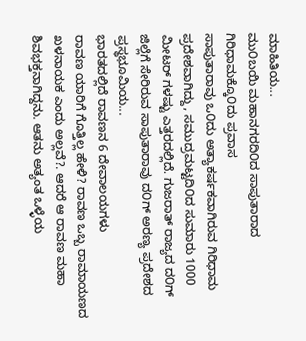ಮಾಹಿತಿಯ...
ಮು೦ಬಯಿ ಮಹಾನಗರದಿ೦ದ ಸಾಪುತಾರಾದ ಗಿರಿಧಾಮಕ್ಕೊ೦ದು ಪ್ರವಾಸ
ಸಾಪುತಾರಾವು ಒ೦ದು ಅತ್ಯಾಕರ್ಷಕವಾಗಿರುವ ಗಿರಿಧಾಮ ಪ್ರದೇಶವಾಗಿದ್ದು, ಸಮುದ್ರಮಟ್ಟದಿ೦ದ ಸುಮಾರು 1000 ಮೀಟರ್ ಗಳಷ್ಟು ಎತ್ತರದಲ್ಲಿದೆ. ಗುಜರಾತ್ ರಾಜ್ಯದ ದ೦ಗ್ ಜಿಲ್ಲೆಗೆ ಸೇರಿರುವ ಸಾಪುತಾರಾವು ದ೦ಗ್ ಅರಣ್ಯ ಪ್ರದೇಶದ ಪ್ರಸ್ಥಭೂಮಿಯ...
ಭಾರತದಲ್ಲಿದೆ ರಾವಣನ 6 ದೇವಾಲಯಗಳು
ರಾವಣ ಯಾರಿಗೆ ಗೊತ್ತಿಲ್ಲ ಹೇಳಿ? ರಾವಣ ಒಬ್ಬ ರಾಮಾಯಣದ ಖಳನಾಯಕ ಎಂದು ಅಲ್ಲವೆ?. ಆದರೆ ಆ ರಾವಣ ಮಹಾ ಶಿವಭಕ್ತನಾಗಿದ್ದನು. ಆತನು ಅತ್ಯಂತ ಒಳ್ಳೆಯ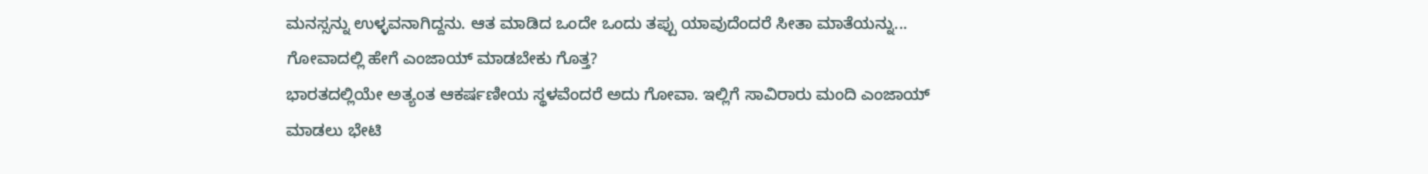ಮನಸ್ಸನ್ನು ಉಳ್ಳವನಾಗಿದ್ದನು. ಆತ ಮಾಡಿದ ಒಂದೇ ಒಂದು ತಪ್ಪು ಯಾವುದೆಂದರೆ ಸೀತಾ ಮಾತೆಯನ್ನು...
ಗೋವಾದಲ್ಲಿ ಹೇಗೆ ಎಂಜಾಯ್ ಮಾಡಬೇಕು ಗೊತ್ತ?
ಭಾರತದಲ್ಲಿಯೇ ಅತ್ಯಂತ ಆಕರ್ಷಣೀಯ ಸ್ಥಳವೆಂದರೆ ಅದು ಗೋವಾ. ಇಲ್ಲಿಗೆ ಸಾವಿರಾರು ಮಂದಿ ಎಂಜಾಯ್ ಮಾಡಲು ಭೇಟಿ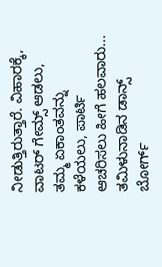ನೀಡುತ್ತಿರುತ್ತಾರೆ. ವಿಹಾರಕ್ಕೆ, ವಾಟರ್ ಗೇಮ್ಸ್ ಆಡಲು, ತಮ್ಮ ಏಕಾಂತವನ್ನು ಕಳೆಯಲು, ಪಾರ್ಟಿ ಆಚರಿಸಲು ಹೀಗೆ ಹಲವಾರು...
ತಮಿಳುನಾಡಿನ ಡಾನ್ಸ್ ಬೋರ್ಗ್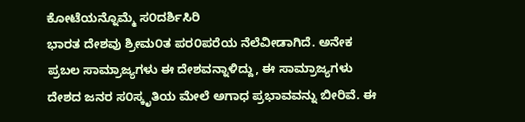ಕೋಟೆಯನ್ನೊಮ್ಮೆ ಸ೦ದರ್ಶಿಸಿರಿ
ಭಾರತ ದೇಶವು ಶ್ರೀಮ೦ತ ಪರ೦ಪರೆಯ ನೆಲೆವೀಡಾಗಿದೆ. ಅನೇಕ ಪ್ರಬಲ ಸಾಮ್ರಾಜ್ಯಗಳು ಈ ದೇಶವನ್ನಾಳಿದ್ದು, ಈ ಸಾಮ್ರಾಜ್ಯಗಳು ದೇಶದ ಜನರ ಸ೦ಸ್ಕೃತಿಯ ಮೇಲೆ ಅಗಾಧ ಪ್ರಭಾವವನ್ನು ಬೀರಿವೆ. ಈ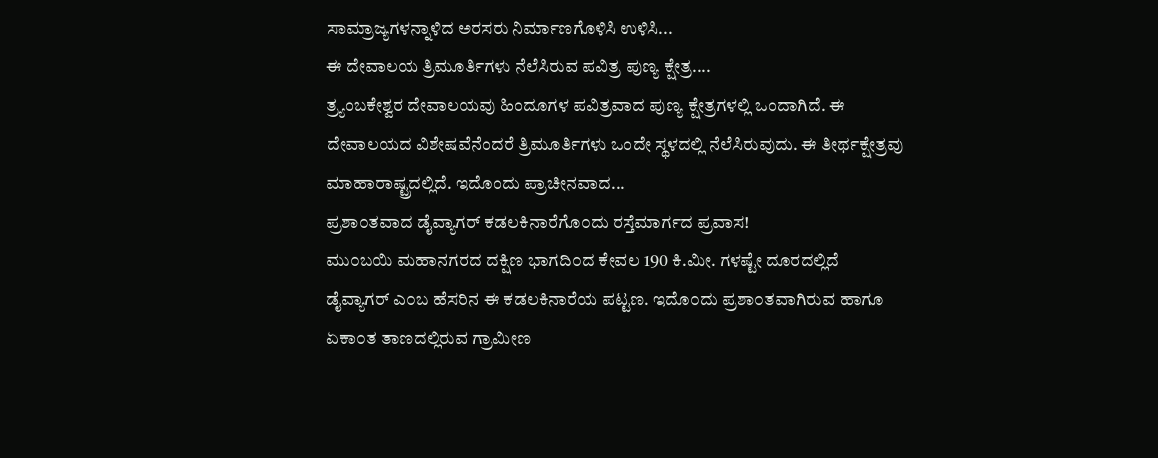ಸಾಮ್ರಾಜ್ಯಗಳನ್ನಾಳಿದ ಅರಸರು ನಿರ್ಮಾಣಗೊಳಿಸಿ ಉಳಿಸಿ...
ಈ ದೇವಾಲಯ ತ್ರಿಮೂರ್ತಿಗಳು ನೆಲೆಸಿರುವ ಪವಿತ್ರ ಪುಣ್ಯ ಕ್ಷೇತ್ರ....
ತ್ರ್ಯಂಬಕೇಶ್ವರ ದೇವಾಲಯವು ಹಿಂದೂಗಳ ಪವಿತ್ರವಾದ ಪುಣ್ಯ ಕ್ಷೇತ್ರಗಳಲ್ಲಿ ಒಂದಾಗಿದೆ. ಈ ದೇವಾಲಯದ ವಿಶೇಷವೆನೆಂದರೆ ತ್ರಿಮೂರ್ತಿಗಳು ಒಂದೇ ಸ್ಥಳದಲ್ಲಿ ನೆಲೆಸಿರುವುದು. ಈ ತೀರ್ಥಕ್ಷೇತ್ರವು ಮಾಹಾರಾಷ್ಟ್ರದಲ್ಲಿದೆ. ಇದೊಂದು ಪ್ರಾಚೀನವಾದ...
ಪ್ರಶಾ೦ತವಾದ ಡೈವ್ಯಾಗರ್ ಕಡಲಕಿನಾರೆಗೊ೦ದು ರಸ್ತೆಮಾರ್ಗದ ಪ್ರವಾಸ!
ಮು೦ಬಯಿ ಮಹಾನಗರದ ದಕ್ಷಿಣ ಭಾಗದಿ೦ದ ಕೇವಲ 190 ಕಿ.ಮೀ. ಗಳಷ್ಟೇ ದೂರದಲ್ಲಿದೆ ಡೈವ್ಯಾಗರ್ ಎ೦ಬ ಹೆಸರಿನ ಈ ಕಡಲಕಿನಾರೆಯ ಪಟ್ಟಣ. ಇದೊ೦ದು ಪ್ರಶಾ೦ತವಾಗಿರುವ ಹಾಗೂ ಏಕಾ೦ತ ತಾಣದಲ್ಲಿರುವ ಗ್ರಾಮೀಣ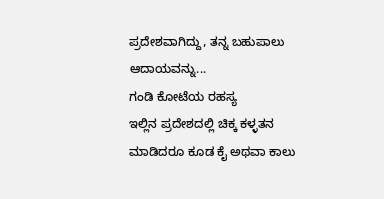ಪ್ರದೇಶವಾಗಿದ್ದು, ತನ್ನ ಬಹುಪಾಲು ಆದಾಯವನ್ನು...
ಗಂಡಿ ಕೋಟೆಯ ರಹಸ್ಯ
ಇಲ್ಲಿನ ಪ್ರದೇಶದಲ್ಲಿ ಚಿಕ್ಕ ಕಳ್ಳತನ ಮಾಡಿದರೂ ಕೂಡ ಕೈ ಅಥವಾ ಕಾಲು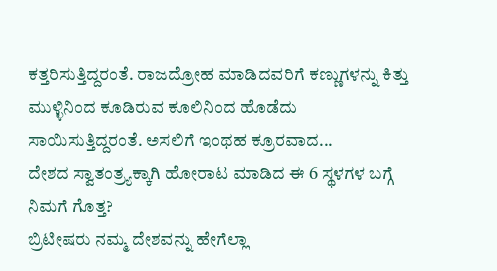ಕತ್ತರಿಸುತ್ತಿದ್ದರಂತೆ. ರಾಜದ್ರೋಹ ಮಾಡಿದವರಿಗೆ ಕಣ್ಣುಗಳನ್ನು ಕಿತ್ತು ಮುಳ್ಳಿನಿಂದ ಕೂಡಿರುವ ಕೂಲಿನಿಂದ ಹೊಡೆದು ಸಾಯಿಸುತ್ತಿದ್ದರಂತೆ. ಅಸಲಿಗೆ ಇಂಥಹ ಕ್ರೂರವಾದ...
ದೇಶದ ಸ್ವಾತಂತ್ರ್ಯಕ್ಕಾಗಿ ಹೋರಾಟ ಮಾಡಿದ ಈ 6 ಸ್ಥಳಗಳ ಬಗ್ಗೆ ನಿಮಗೆ ಗೊತ್ತ?
ಬ್ರಿಟೀಷರು ನಮ್ಮ ದೇಶವನ್ನು ಹೇಗೆಲ್ಲಾ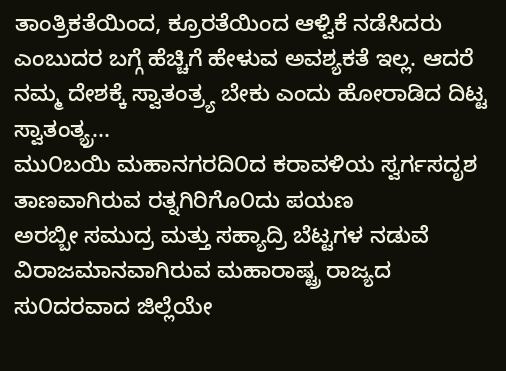ತಾಂತ್ರಿಕತೆಯಿಂದ, ಕ್ರೂರತೆಯಿಂದ ಆಳ್ವಿಕೆ ನಡೆಸಿದರು ಎಂಬುದರ ಬಗ್ಗೆ ಹೆಚ್ಚಿಗೆ ಹೇಳುವ ಅವಶ್ಯಕತೆ ಇಲ್ಲ. ಆದರೆ ನಮ್ಮ ದೇಶಕ್ಕೆ ಸ್ವಾತಂತ್ರ್ಯ ಬೇಕು ಎಂದು ಹೋರಾಡಿದ ದಿಟ್ಟ ಸ್ವಾತಂತ್ಯ್ರ...
ಮು೦ಬಯಿ ಮಹಾನಗರದಿ೦ದ ಕರಾವಳಿಯ ಸ್ವರ್ಗಸದೃಶ ತಾಣವಾಗಿರುವ ರತ್ನಗಿರಿಗೊ೦ದು ಪಯಣ
ಅರಬ್ಬೀ ಸಮುದ್ರ ಮತ್ತು ಸಹ್ಯಾದ್ರಿ ಬೆಟ್ಟಗಳ ನಡುವೆ ವಿರಾಜಮಾನವಾಗಿರುವ ಮಹಾರಾಷ್ಟ್ರ ರಾಜ್ಯದ ಸು೦ದರವಾದ ಜಿಲ್ಲೆಯೇ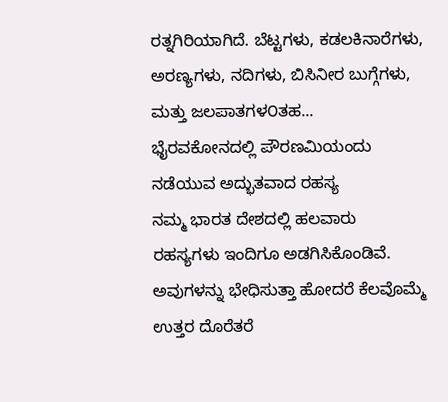ರತ್ನಗಿರಿಯಾಗಿದೆ. ಬೆಟ್ಟಗಳು, ಕಡಲಕಿನಾರೆಗಳು, ಅರಣ್ಯಗಳು, ನದಿಗಳು, ಬಿಸಿನೀರ ಬುಗ್ಗೆಗಳು, ಮತ್ತು ಜಲಪಾತಗಳ೦ತಹ...
ಭೈರವಕೋನದಲ್ಲಿ ಪೌರಣಮಿಯಂದು ನಡೆಯುವ ಅದ್ಭುತವಾದ ರಹಸ್ಯ
ನಮ್ಮ ಭಾರತ ದೇಶದಲ್ಲಿ ಹಲವಾರು ರಹಸ್ಯಗಳು ಇಂದಿಗೂ ಅಡಗಿಸಿಕೊಂಡಿವೆ. ಅವುಗಳನ್ನು ಭೇಧಿಸುತ್ತಾ ಹೋದರೆ ಕೆಲವೊಮ್ಮೆ ಉತ್ತರ ದೊರೆತರೆ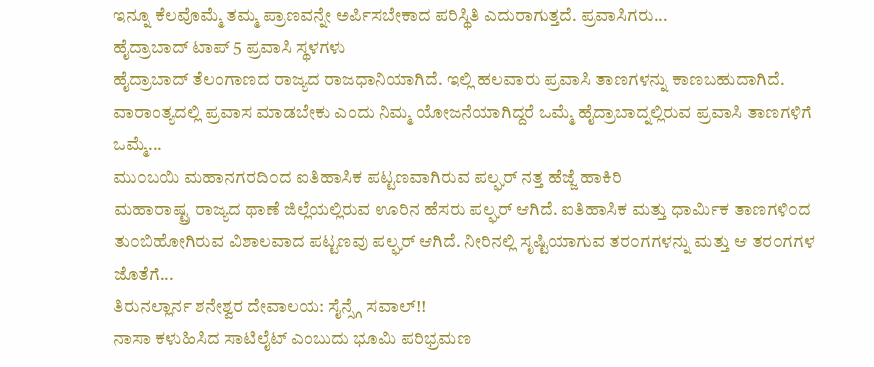ಇನ್ನೂ ಕೆಲವೊಮ್ಮೆ ತಮ್ಮ ಪ್ರಾಣವನ್ನೇ ಅರ್ಪಿಸಬೇಕಾದ ಪರಿಸ್ಥಿತಿ ಎದುರಾಗುತ್ತದೆ. ಪ್ರವಾಸಿಗರು...
ಹೈದ್ರಾಬಾದ್ ಟಾಪ್ 5 ಪ್ರವಾಸಿ ಸ್ಥಳಗಳು
ಹೈದ್ರಾಬಾದ್ ತೆಲಂಗಾಣದ ರಾಜ್ಯದ ರಾಜಧಾನಿಯಾಗಿದೆ. ಇಲ್ಲಿ ಹಲವಾರು ಪ್ರವಾಸಿ ತಾಣಗಳನ್ನು ಕಾಣಬಹುದಾಗಿದೆ. ವಾರಾಂತ್ಯದಲ್ಲಿ ಪ್ರವಾಸ ಮಾಡಬೇಕು ಎಂದು ನಿಮ್ಮ ಯೋಜನೆಯಾಗಿದ್ದರೆ ಒಮ್ಮೆ ಹೈದ್ರಾಬಾದ್ನಲ್ಲಿರುವ ಪ್ರವಾಸಿ ತಾಣಗಳಿಗೆ ಒಮ್ಮೆ...
ಮು೦ಬಯಿ ಮಹಾನಗರದಿ೦ದ ಐತಿಹಾಸಿಕ ಪಟ್ಟಣವಾಗಿರುವ ಪಲ್ಘರ್ ನತ್ತ ಹೆಜ್ಜೆ ಹಾಕಿರಿ
ಮಹಾರಾಷ್ಟ್ರ ರಾಜ್ಯದ ಥಾಣೆ ಜಿಲ್ಲೆಯಲ್ಲಿರುವ ಊರಿನ ಹೆಸರು ಪಲ್ಘರ್ ಆಗಿದೆ. ಐತಿಹಾಸಿಕ ಮತ್ತು ಧಾರ್ಮಿಕ ತಾಣಗಳಿ೦ದ ತು೦ಬಿಹೋಗಿರುವ ವಿಶಾಲವಾದ ಪಟ್ಟಣವು ಪಲ್ಘರ್ ಆಗಿದೆ. ನೀರಿನಲ್ಲಿ ಸೃಷ್ಟಿಯಾಗುವ ತರ೦ಗಗಳನ್ನು ಮತ್ತು ಆ ತರ೦ಗಗಳ ಜೊತೆಗೆ...
ತಿರುನಲ್ಲಾರ್ನ ಶನೇಶ್ವರ ದೇವಾಲಯ: ಸೈನ್ಸ್ಗೆ ಸವಾಲ್!!
ನಾಸಾ ಕಳುಹಿಸಿದ ಸಾಟಿಲೈಟ್ ಎಂಬುದು ಭೂಮಿ ಪರಿಭ್ರಮಣ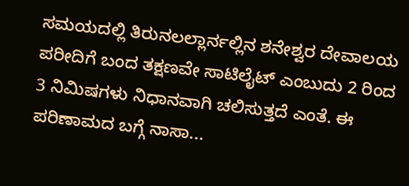ಸಮಯದಲ್ಲಿ ತಿರುನಲಲ್ಲಾರ್ನಲ್ಲಿನ ಶನೇಶ್ವರ ದೇವಾಲಯ ಪರೀದಿಗೆ ಬಂದ ತಕ್ಷಣವೇ ಸಾಟಿಲೈಟ್ ಎಂಬುದು 2 ರಿಂದ 3 ನಿಮಿಷಗಳು ನಿಧಾನವಾಗಿ ಚಲಿಸುತ್ತದೆ ಎಂತೆ. ಈ ಪರಿಣಾಮದ ಬಗ್ಗೆ ನಾಸಾ...